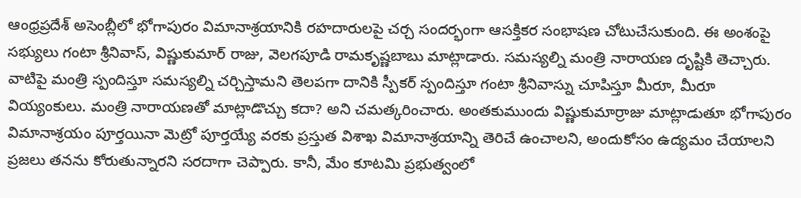ఆంధ్రప్రదేశ్ అసెంబ్లీలో భోగాపురం విమానాశ్రయానికి రహదారులపై చర్చ సందర్భంగా ఆసక్తికర సంభాషణ చోటుచేసుకుంది. ఈ అంశంపై సభ్యులు గంటా శ్రీనివాస్, విష్ణుకుమార్ రాజు, వెలగపూడి రామకృష్ణబాబు మాట్లాడారు. సమస్యల్ని మంత్రి నారాయణ దృష్టికి తెచ్చారు. వాటిపై మంత్రి స్పందిస్తూ సమస్యల్ని చర్చిస్తామని తెలపగా దానికి స్పీకర్ స్పందిస్తూ గంటా శ్రీనివాస్ను చూపిస్తూ మీరూ, మీరూ వియ్యంకులు. మంత్రి నారాయణతో మాట్లాడొచ్చు కదా? అని చమత్కరించారు. అంతకుముందు విష్ణుకుమార్రాజు మాట్లాడుతూ భోగాపురం విమానాశ్రయం పూర్తయినా మెట్రో పూర్తయ్యే వరకు ప్రస్తుత విశాఖ విమానాశ్రయాన్ని తెరిచే ఉంచాలని, అందుకోసం ఉద్యమం చేయాలని ప్రజలు తనను కోరుతున్నారని సరదాగా చెప్పారు. కానీ, మేం కూటమి ప్రభుత్వంలో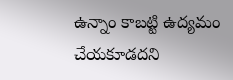ఉన్నాం కాబట్టి ఉద్యమం చేయకూడదని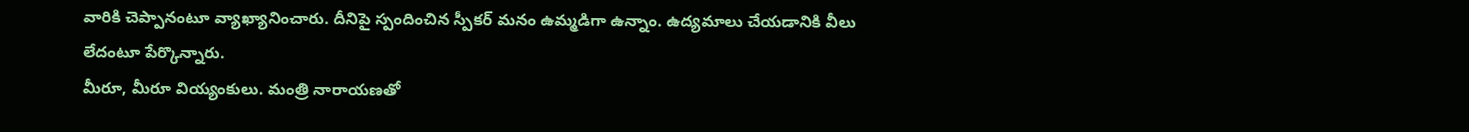వారికి చెప్పానంటూ వ్యాఖ్యానించారు. దీనిపై స్పందించిన స్పీకర్ మనం ఉమ్మడిగా ఉన్నాం. ఉద్యమాలు చేయడానికి వీలు లేదంటూ పేర్కొన్నారు.
మీరూ, మీరూ వియ్యంకులు. మంత్రి నారాయణతో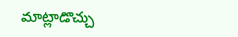మాట్లాడొచ్చు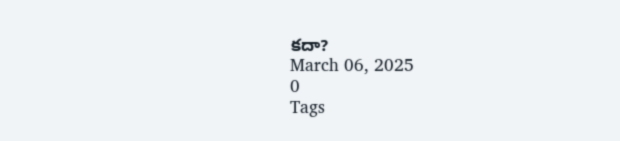కదా?
March 06, 2025
0
Tags